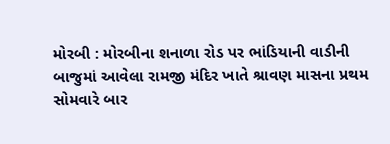મોરબી : મોરબીના શનાળા રોડ પર ભાંડિયાની વાડીની બાજુમાં આવેલા રામજી મંદિર ખાતે શ્રાવણ માસના પ્રથમ સોમવારે બાર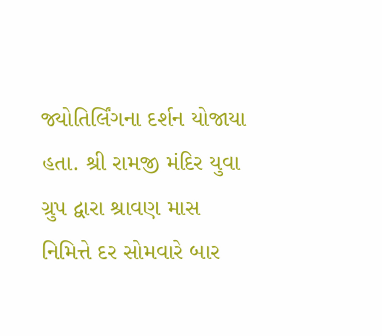જ્યોતિર્લિંગના દર્શન યોજાયા હતા. શ્રી રામજી મંદિર યુવા ગ્રુપ દ્વારા શ્રાવણ માસ નિમિત્તે દર સોમવારે બાર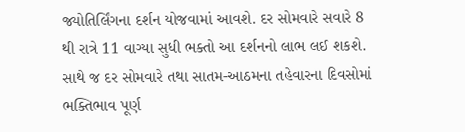જ્યોતિર્લિંગના દર્શન યોજવામાં આવશે. દર સોમવારે સવારે 8 થી રાત્રે 11 વાગ્યા સુધી ભક્તો આ દર્શનનો લાભ લઈ શકશે. સાથે જ દર સોમવારે તથા સાતમ-આઠમના તહેવારના દિવસોમાં ભક્તિભાવ પૂર્ણ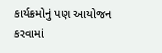કાર્યક્રમોનું પણ આયોજન કરવામાં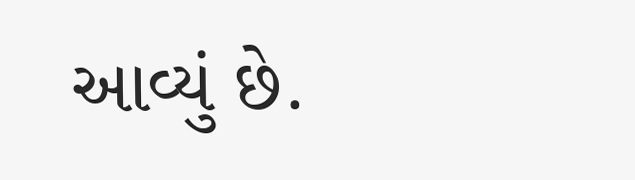આવ્યું છે.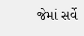જેમાં સર્વે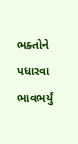ભક્તોને પધારવા ભાવભર્યું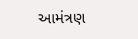આમંત્રણ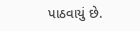પાઠવાયું છે.